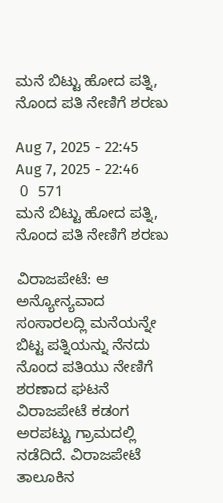ಮನೆ ಬಿಟ್ಟು ಹೋದ ಪತ್ನಿ, ನೊಂದ ಪತಿ ನೇಣಿಗೆ ಶರಣು

Aug 7, 2025 - 22:45
Aug 7, 2025 - 22:46
 0  571
ಮನೆ ಬಿಟ್ಟು ಹೋದ ಪತ್ನಿ, ನೊಂದ ಪತಿ ನೇಣಿಗೆ ಶರಣು

ವಿರಾಜಪೇಟೆ: ಆ ಅನ್ಯೋನ್ಯವಾದ ಸಂಸಾರಲದ್ಲಿ ಮನೆಯನ್ನೇ ಬಿಟ್ಟ ಪತ್ನಿಯನ್ನು ನೆನದು ನೊಂದ ಪತಿಯು ನೇಣಿಗೆ ಶರಣಾದ ಘಟನೆ ವಿರಾಜಪೇಟೆ ಕಡಂಗ ಅರಪಟ್ಟು ಗ್ರಾಮದಲ್ಲಿ ನಡೆದಿದೆ. ವಿರಾಜಪೇಟೆ ತಾಲೂಕಿನ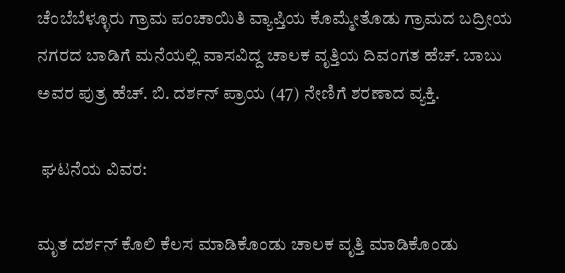ಚೆಂಬೆಬೆಳ್ಳೂರು ಗ್ರಾಮ ಪಂಚಾಯಿತಿ ವ್ಯಾಪ್ತಿಯ ಕೊಮ್ಮೇತೊಡು ಗ್ರಾಮದ ಬದ್ರೀಯ ನಗರದ ಬಾಡಿಗೆ ಮನೆಯಲ್ಲಿ ವಾಸವಿದ್ದ ಚಾಲಕ ವೃತ್ತಿಯ ದಿವಂಗತ ಹೆಚ್. ಬಾಬು ಅವರ ಪುತ್ರ ಹೆಚ್. ಬಿ. ದರ್ಶನ್ ಪ್ರಾಯ (47) ನೇಣಿಗೆ ಶರಣಾದ ವ್ಯಕ್ತಿ.

 ಘಟನೆಯ ವಿವರ:

ಮೃತ ದರ್ಶನ್ ಕೊಲಿ ಕೆಲಸ ಮಾಡಿಕೊಂಡು ಚಾಲಕ ವೃತ್ತಿ ಮಾಡಿಕೊಂಡು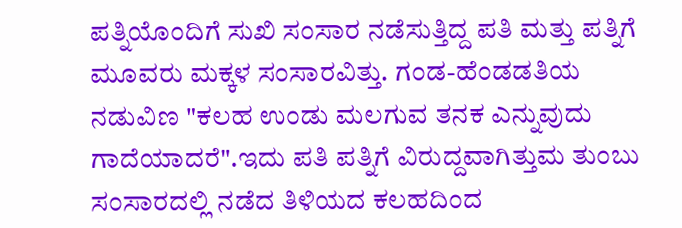ಪತ್ನಿಯೊಂದಿಗೆ ಸುಖಿ ಸಂಸಾರ ನಡೆಸುತ್ತಿದ್ದ ಪತಿ ಮತ್ತು ಪತ್ನಿಗೆ ಮೂವರು ಮಕ್ಕಳ ಸಂಸಾರವಿತ್ತು. ಗಂಡ-ಹೆಂಡಡತಿಯ ನಡುವಿಣ "ಕಲಹ ಉಂಡು ಮಲಗುವ ತನಕ ಎನ್ನುವುದು ಗಾದೆಯಾದರೆ".ಇದು ಪತಿ ಪತ್ನಿಗೆ ವಿರುದ್ದವಾಗಿತ್ತುಮ ತುಂಬು ಸಂಸಾರದಲ್ಲಿ ನಡೆದ ತಿಳಿಯದ ಕಲಹದಿಂದ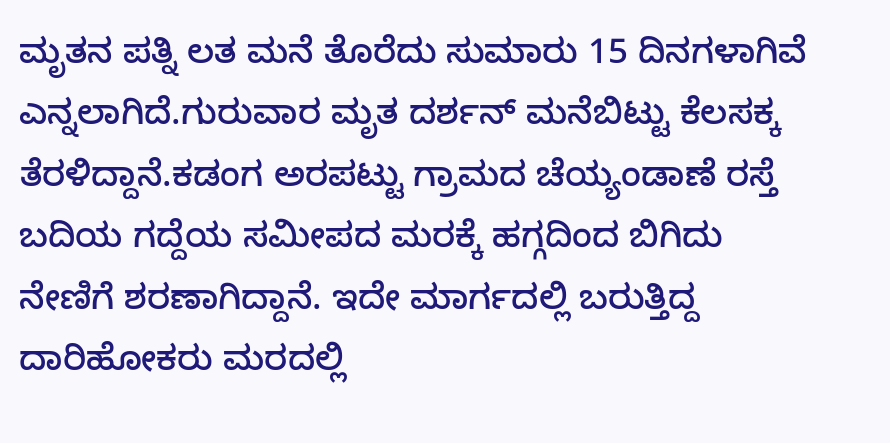ಮೃತನ ಪತ್ನಿ ಲತ ಮನೆ ತೊರೆದು ಸುಮಾರು 15 ದಿನಗಳಾಗಿವೆ ಎನ್ನಲಾಗಿದೆ.ಗುರುವಾರ ಮೃತ ದರ್ಶನ್ ಮನೆಬಿಟ್ಟು ಕೆಲಸಕ್ಕ ತೆರಳಿದ್ದಾನೆ.ಕಡಂಗ ಅರಪಟ್ಟು ಗ್ರಾಮದ ಚೆಯ್ಯಂಡಾಣೆ ರಸ್ತೆ ಬದಿಯ ಗದ್ದೆಯ ಸಮೀಪದ ಮರಕ್ಕೆ ಹಗ್ಗದಿಂದ ಬಿಗಿದು ನೇಣಿಗೆ ಶರಣಾಗಿದ್ದಾನೆ. ಇದೇ ಮಾರ್ಗದಲ್ಲಿ ಬರುತ್ತಿದ್ದ ದಾರಿಹೋಕರು ಮರದಲ್ಲಿ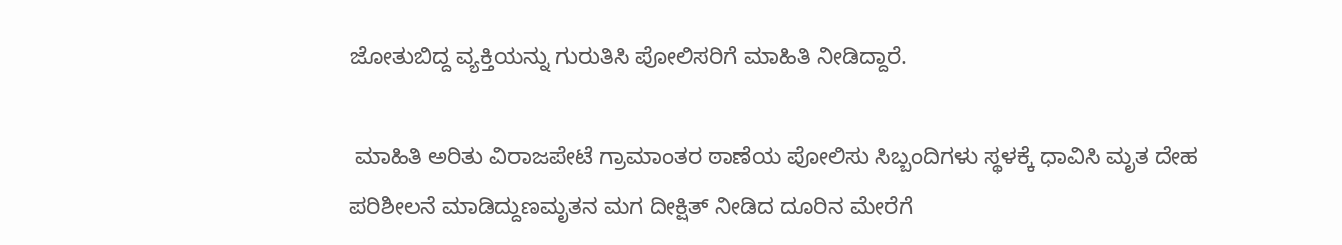ಜೋತುಬಿದ್ದ ವ್ಯಕ್ತಿಯನ್ನು ಗುರುತಿಸಿ ಪೋಲಿಸರಿಗೆ ಮಾಹಿತಿ ನೀಡಿದ್ದಾರೆ.

 ಮಾಹಿತಿ ಅರಿತು ವಿರಾಜಪೇಟೆ ಗ್ರಾಮಾಂತರ ಠಾಣೆಯ ಪೋಲಿಸು ಸಿಬ್ಬಂದಿಗಳು ಸ್ಥಳಕ್ಕೆ ಧಾವಿಸಿ ಮೃತ ದೇಹ ಪರಿಶೀಲನೆ ಮಾಡಿದ್ದುಣಮೃತನ ಮಗ ದೀಕ್ಷಿತ್ ನೀಡಿದ ದೂರಿನ ಮೇರೆಗೆ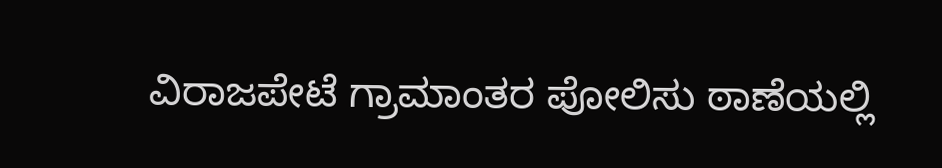ವಿರಾಜಪೇಟೆ ಗ್ರಾಮಾಂತರ ಪೋಲಿಸು ಠಾಣೆಯಲ್ಲಿ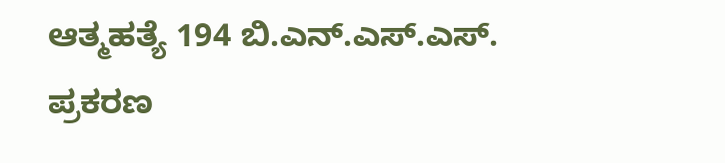ಆತ್ಮಹತ್ಯೆ 194 ಬಿ.ಎನ್.ಎಸ್.ಎಸ್. ಪ್ರಕರಣ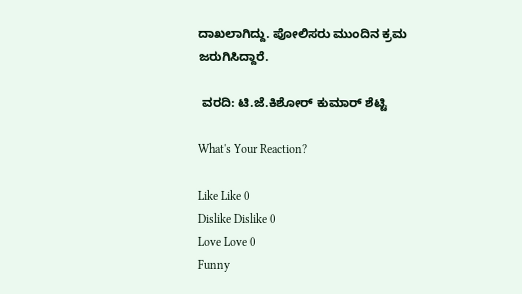ದಾಖಲಾಗಿದ್ದು. ಪೋಲಿಸರು ಮುಂದಿನ ಕ್ರಮ ಜರುಗಿಸಿದ್ದಾರೆ.

 ವರದಿ: ಟಿ.ಜೆ.ಕಿಶೋರ್ ಕುಮಾರ್ ಶೆಟ್ಟಿ

What's Your Reaction?

Like Like 0
Dislike Dislike 0
Love Love 0
Funny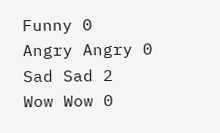Funny 0
Angry Angry 0
Sad Sad 2
Wow Wow 0